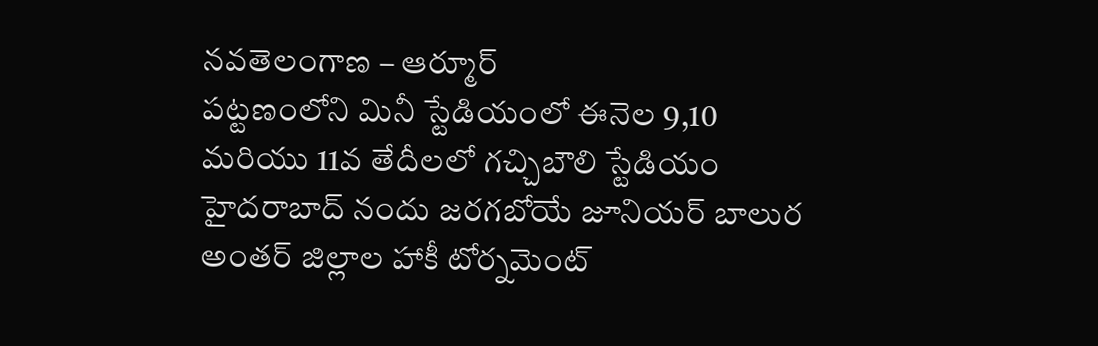నవతెలంగాణ – ఆర్మూర్
పట్టణంలోని మినీ స్టేడియంలో ఈనెల 9,10 మరియు 11వ తేదీలలో గచ్చిబౌలి స్టేడియం హైదరాబాద్ నందు జరగబోయే జూనియర్ బాలుర అంతర్ జిల్లాల హాకీ టోర్నమెంట్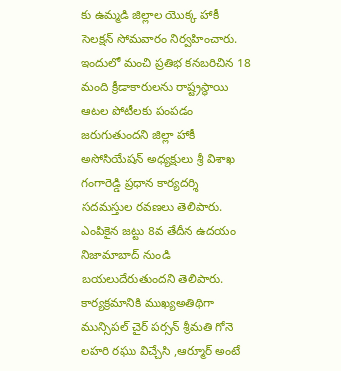కు ఉమ్మడి జిల్లాల యొక్క హాకీ సెలక్షన్ సోమవారం నిర్వహించారు. ఇందులో మంచి ప్రతిభ కనబరిచిన 18 మంది క్రీడాకారులను రాష్ట్రస్థాయి ఆటల పోటీలకు పంపడం జరుగుతుందని జిల్లా హాకీ అసోసియేషన్ అధ్యక్షులు శ్రీ విశాఖ గంగారెడ్డి ప్రధాన కార్యదర్శి సదమస్తుల రవణలు తెలిపారు. ఎంపికైన జట్టు 8వ తేదీన ఉదయం నిజామాబాద్ నుండి బయలుదేరుతుందని తెలిపారు. కార్యక్రమానికి ముఖ్యఅతిథిగా మున్సిపల్ చైర్ పర్సన్ శ్రీమతి గోనె లహరి రఘు విచ్చేసి ,ఆర్మూర్ అంటే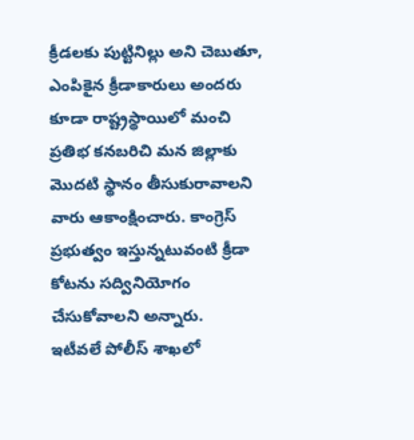క్రీడలకు పుట్టినిల్లు అని చెబుతూ, ఎంపికైన క్రీడాకారులు అందరు కూడా రాష్ట్రస్థాయిలో మంచి ప్రతిభ కనబరిచి మన జిల్లాకు మొదటి స్థానం తీసుకురావాలని వారు ఆకాంక్షించారు. కాంగ్రెస్ ప్రభుత్వం ఇస్తున్నటువంటి క్రీడా కోటను సద్వినియోగం చేసుకోవాలని అన్నారు.
ఇటీవలే పోలీస్ శాఖలో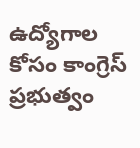ఉద్యోగాల కోసం కాంగ్రెస్ ప్రభుత్వం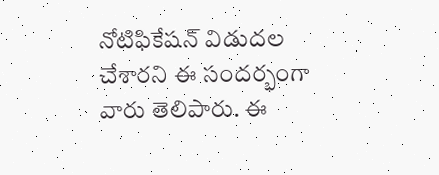నోటిఫికేషన్ విడుదల చేశారని ఈ సందర్భంగా వారు తెలిపారు. ఈ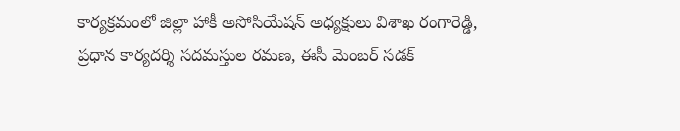కార్యక్రమంలో జిల్లా హాకీ అసోసియేషన్ అధ్యక్షులు విశాఖ రంగారెడ్డి, ప్రధాన కార్యదర్శి సదమస్తుల రమణ, ఈసీ మెంబర్ సడక్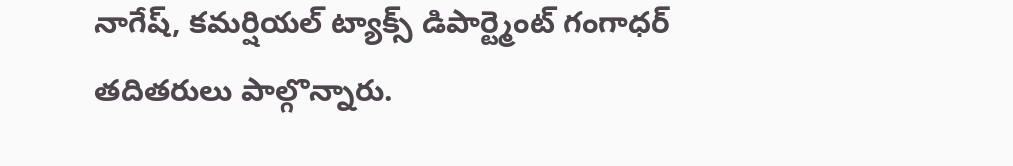నాగేష్, కమర్షియల్ ట్యాక్స్ డిపార్ట్మెంట్ గంగాధర్ తదితరులు పాల్గొన్నారు.